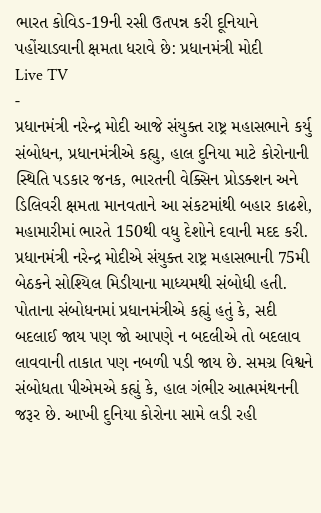ભારત કોવિડ-19ની રસી ઉતપન્ન કરી દૂનિયાને પહોંચાડવાની ક્ષમતા ધરાવે છે: પ્રધાનમંત્રી મોદી
Live TV
-
પ્રધાનમંત્રી નરેન્દ્ર મોદી આજે સંયુક્ત રાષ્ટ્ર મહાસભાને કર્યુ સંબોધન, પ્રધાનમંત્રીએ કહ્યુ, હાલ દુનિયા માટે કોરોનાની સ્થિતિ પડકાર જનક, ભારતની વેક્સિન પ્રોડક્શન અને ડિલિવરી ક્ષમતા માનવતાને આ સંકટમાંથી બહાર કાઢશે, મહામારીમાં ભારતે 150થી વધુ દેશોને દવાની મદદ કરી.
પ્રધાનમંત્રી નરેન્દ્ર મોદીએ સંયુક્ત રાષ્ટ્ર મહાસભાની 75મી બેઠકને સોશ્યિલ મિડીયાના માધ્યમથી સંબોધી હતી. પોતાના સંબોધનમાં પ્રધાનમંત્રીએ કહ્યું હતું કે, સદી બદલાઈ જાય પણ જો આપણે ન બદલીએ તો બદલાવ લાવવાની તાકાત પણ નબળી પડી જાય છે. સમગ્ર વિશ્વને સંબોધતા પીએમએ કહ્યું કે, હાલ ગંભીર આત્મમંથનની જરૂર છે. આખી દુનિયા કોરોના સામે લડી રહી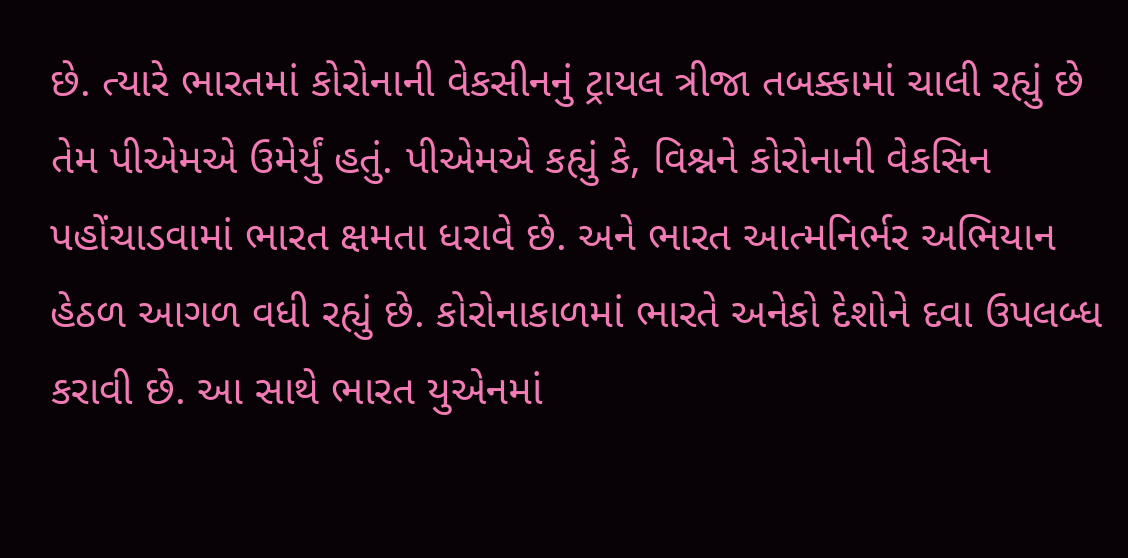છે. ત્યારે ભારતમાં કોરોનાની વેકસીનનું ટ્રાયલ ત્રીજા તબક્કામાં ચાલી રહ્યું છે તેમ પીએમએ ઉમેર્યું હતું. પીએમએ કહ્યું કે, વિશ્નને કોરોનાની વેકસિન પહોંચાડવામાં ભારત ક્ષમતા ધરાવે છે. અને ભારત આત્મનિર્ભર અભિયાન હેઠળ આગળ વધી રહ્યું છે. કોરોનાકાળમાં ભારતે અનેકો દેશોને દવા ઉપલબ્ધ કરાવી છે. આ સાથે ભારત યુએનમાં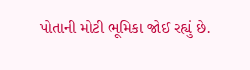પોતાની મોટી ભૂમિકા જોઈ રહ્યું છે.